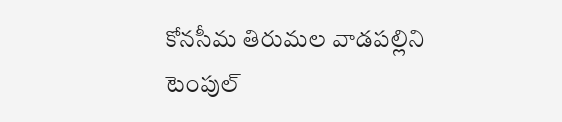కోనసీమ తిరుమల వాడపల్లిని టెంపుల్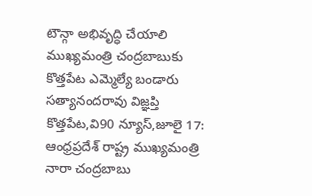టౌన్గా అభివృద్ధి చేయాలి
ముఖ్యమంత్రి చంద్రబాబుకు కొత్తపేట ఎమ్మెల్యే బండారు సత్యానందరావు విజ్ఞప్తి
కొత్తపేట,వి90 న్యూస్,జూలై 17: ఆంధ్రప్రదేశ్ రాష్ట్ర ముఖ్యమంత్రి నారా చంద్రబాబు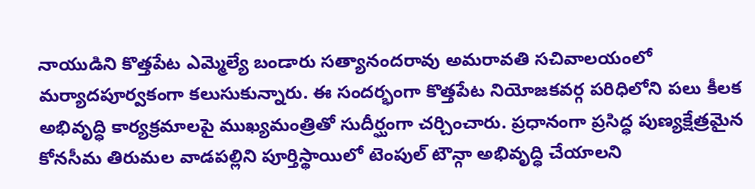నాయుడిని కొత్తపేట ఎమ్మెల్యే బండారు సత్యానందరావు అమరావతి సచివాలయంలో మర్యాదపూర్వకంగా కలుసుకున్నారు. ఈ సందర్భంగా కొత్తపేట నియోజకవర్గ పరిధిలోని పలు కీలక అభివృద్ధి కార్యక్రమాలపై ముఖ్యమంత్రితో సుదీర్ఘంగా చర్చించారు. ప్రధానంగా ప్రసిద్ధ పుణ్యక్షేత్రమైన కోనసీమ తిరుమల వాడపల్లిని పూర్తిస్థాయిలో టెంపుల్ టౌన్గా అభివృద్ధి చేయాలని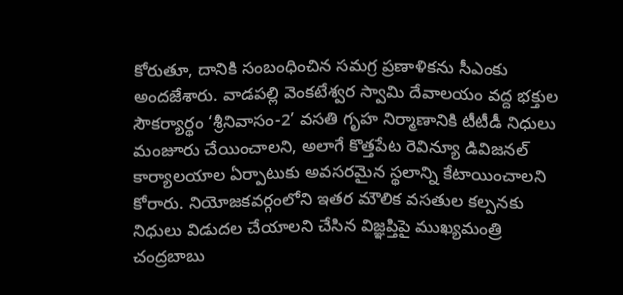కోరుతూ, దానికి సంబంధించిన సమగ్ర ప్రణాళికను సీఎంకు అందజేశారు. వాడపల్లి వెంకటేశ్వర స్వామి దేవాలయం వద్ద భక్తుల సౌకర్యార్థం ‘శ్రీనివాసం-2’ వసతి గృహ నిర్మాణానికి టీటీడీ నిధులు మంజూరు చేయించాలని, అలాగే కొత్తపేట రెవిన్యూ డివిజనల్ కార్యాలయాల ఏర్పాటుకు అవసరమైన స్థలాన్ని కేటాయించాలని కోరారు. నియోజకవర్గంలోని ఇతర మౌలిక వసతుల కల్పనకు నిధులు విడుదల చేయాలని చేసిన విజ్ఞప్తిపై ముఖ్యమంత్రి చంద్రబాబు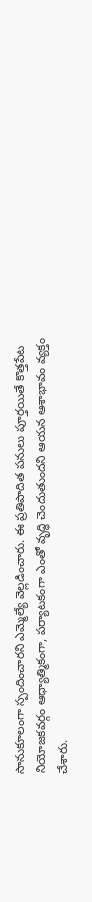సానుకూలంగా స్పందించారని ఎమ్మెల్యే వెల్లడించారు. ఈ ప్రతిపాదిత పనులు పూర్తయితే కొత్తపేట నియోజకవర్గం ఆధ్యాత్మికంగా, పర్యాటకంగా ఎంతో వృద్ధి చెందుతుందని ఆయన ఆశాభావం వ్యక్తం చేశారు.